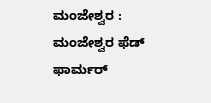ಮಂಜೇಶ್ವರ : ಮಂಜೇಶ್ವರ ಫೆಡ್ ಫಾರ್ಮರ್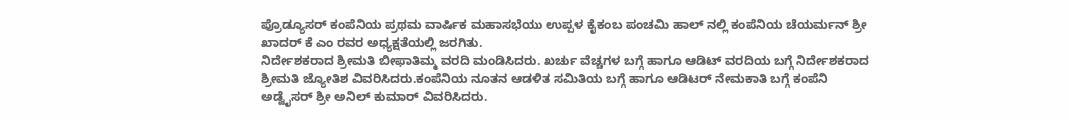ಪ್ರೊಡ್ಯೂಸರ್ ಕಂಪೆನಿಯ ಪ್ರಥಮ ವಾರ್ಷಿಕ ಮಹಾಸಭೆಯು ಉಪ್ಪಳ ಕೈಕಂಬ ಪಂಚಮಿ ಹಾಲ್ ನಲ್ಲಿ ಕಂಪೆನಿಯ ಚೆಯರ್ಮನ್ ಶ್ರೀ ಖಾದರ್ ಕೆ ಎಂ ರವರ ಅಧ್ಯಕ್ಷತೆಯಲ್ಲಿ ಜರಗಿತು.
ನಿರ್ದೇಶಕರಾದ ಶ್ರೀಮತಿ ಬೀಫಾತಿಮ್ಮ ವರದಿ ಮಂಡಿಸಿದರು. ಖರ್ಚು ವೆಚ್ಚಗಳ ಬಗ್ಗೆ ಹಾಗೂ ಆಡಿಟ್ ವರದಿಯ ಬಗ್ಗೆ ನಿರ್ದೇಶಕರಾದ ಶ್ರೀಮತಿ ಜ್ಯೋತಿಶ ವಿವರಿಸಿದರು.ಕಂಪೆನಿಯ ನೂತನ ಆಡಳಿತ ಸಮಿತಿಯ ಬಗ್ಗೆ ಹಾಗೂ ಆಡಿಟರ್ ನೇಮಕಾತಿ ಬಗ್ಗೆ ಕಂಪೆನಿ ಅಡ್ವೈಸರ್ ಶ್ರೀ ಅನಿಲ್ ಕುಮಾರ್ ವಿವರಿಸಿದರು.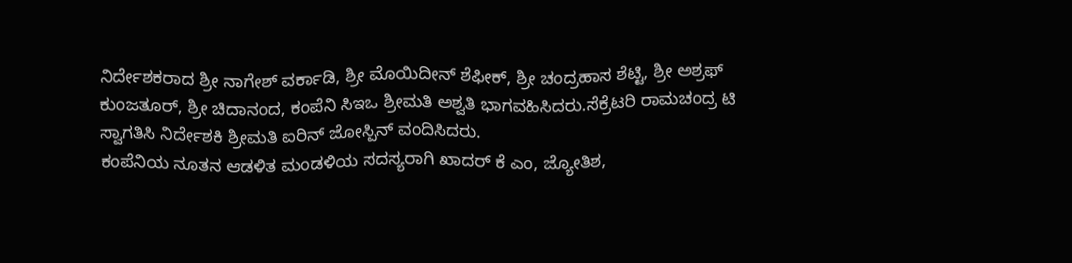ನಿರ್ದೇಶಕರಾದ ಶ್ರೀ ನಾಗೇಶ್ ವರ್ಕಾಡಿ, ಶ್ರೀ ಮೊಯಿದೀನ್ ಶೆಫೀಕ್, ಶ್ರೀ ಚಂದ್ರಹಾಸ ಶೆಟ್ಟಿ, ಶ್ರೀ ಅಶ್ರಫ್ ಕುಂಜತೂರ್, ಶ್ರೀ ಚಿದಾನಂದ, ಕಂಪೆನಿ ಸಿಇಒ ಶ್ರೀಮತಿ ಅಶ್ವತಿ ಭಾಗವಹಿಸಿದರು.ಸೆಕ್ರೆಟರಿ ರಾಮಚಂದ್ರ ಟಿ ಸ್ವಾಗತಿಸಿ ನಿರ್ದೇಶಕಿ ಶ್ರೀಮತಿ ಐರಿನ್ ಜೋಸ್ಪಿನ್ ವಂದಿಸಿದರು.
ಕಂಪೆನಿಯ ನೂತನ ಆಡಳಿತ ಮಂಡಳಿಯ ಸದಸ್ಯರಾಗಿ ಖಾದರ್ ಕೆ ಎಂ, ಜ್ಯೋತಿಶ,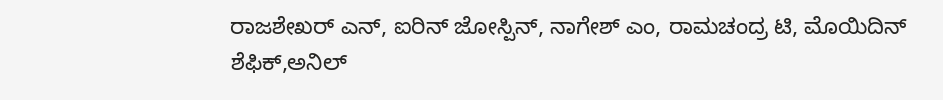ರಾಜಶೇಖರ್ ಎನ್, ಐರಿನ್ ಜೋಸ್ಪಿನ್, ನಾಗೇಶ್ ಎಂ, ರಾಮಚಂದ್ರ ಟಿ, ಮೊಯಿದಿನ್ ಶೆಫಿಕ್,ಅನಿಲ್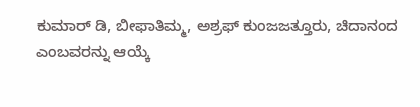ಕುಮಾರ್ ಡಿ, ಬೀಫಾತಿಮ್ಮ, ಅಶ್ರಫ್ ಕುಂಜಜತ್ತೂರು, ಚಿದಾನಂದ ಎಂಬವರನ್ನು ಆಯ್ಕೆ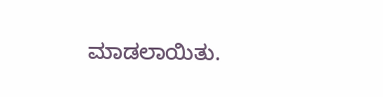ಮಾಡಲಾಯಿತು.